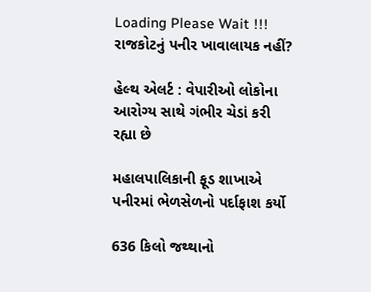Loading Please Wait !!!
રાજકોટનું પનીર ખાવાલાયક નહીં?

હેલ્થ એલર્ટ : વેપારીઓ લોકોના આરોગ્ય સાથે ગંભીર ચેડાં કરી રહ્યા છે

મહાલપાલિકાની ફૂડ શાખાએ પનીરમાં ભેળસેળનો પર્દાફાશ કર્યો

636 કિલો જથ્થાનો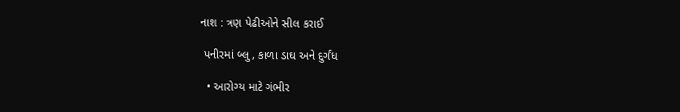નાશ : ત્રણ પેઢીઓને સીલ કરાઈ

 પનીરમાં બ્લુ, કાળા ડાઘ અને દુર્ગંધ

  • આરોગ્ય માટે ગંભીર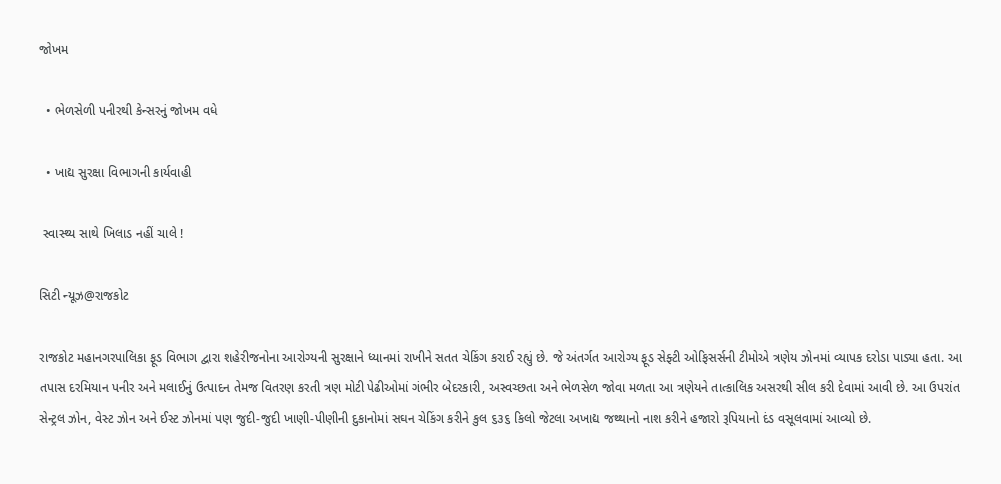જોખમ

  • ભેળસેળી પનીરથી કેન્સરનું જોખમ વધે

  • ખાદ્ય સુરક્ષા વિભાગની કાર્યવાહી

 સ્વાસ્થ્ય સાથે ખિલાડ નહીં ચાલે !

સિટી ન્યૂઝ@રાજકોટ

રાજકોટ મહાનગરપાલિકા ફૂડ વિભાગ દ્વારા શહેરીજનોના આરોગ્યની સુરક્ષાને ધ્યાનમાં રાખીને સતત ચેકિંગ કરાઈ રહ્યું છે. જે અંતર્ગત આરોગ્ય ફૂડ સેફ્ટી ઓફિસર્સની ટીમોએ ત્રણેય ઝોનમાં વ્યાપક દરોડા પાડ્યા હતા. આ તપાસ દરમિયાન પનીર અને મલાઈનું ઉત્પાદન તેમજ વિતરણ કરતી ત્રણ મોટી પેઢીઓમાં ગંભીર બેદરકારી, અસ્વચ્છતા અને ભેળસેળ જોવા મળતા આ ત્રણેયને તાત્કાલિક અસરથી સીલ કરી દેવામાં આવી છે. આ ઉપરાંત સેન્ટ્રલ ઝોન, વેસ્ટ ઝોન અને ઈસ્ટ ઝોનમાં પણ જુદી-જુદી ખાણી-પીણીની દુકાનોમાં સઘન ચેકિંગ કરીને કુલ ૬૩૬ કિલો જેટલા અખાદ્ય જથ્થાનો નાશ કરીને હજારો રૂપિયાનો દંડ વસૂલવામાં આવ્યો છે.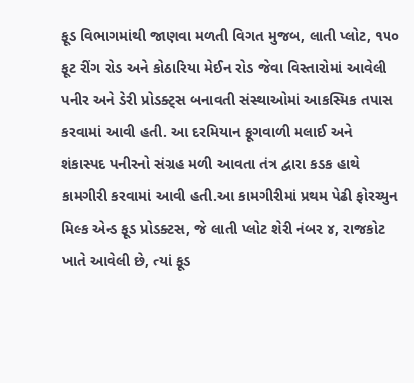ફૂડ વિભાગમાંથી જાણવા મળતી વિગત મુજબ, લાતી પ્લોટ, ૧૫૦ ફૂટ રીંગ રોડ અને કોઠારિયા મેઈન રોડ જેવા વિસ્તારોમાં આવેલી પનીર અને ડેરી પ્રોડક્ટ્સ બનાવતી સંસ્થાઓમાં આકસ્મિક તપાસ કરવામાં આવી હતી. આ દરમિયાન ફૂગવાળી મલાઈ અને શંકાસ્પદ પનીરનો સંગ્રહ મળી આવતા તંત્ર દ્વારા કડક હાથે કામગીરી કરવામાં આવી હતી.આ કામગીરીમાં પ્રથમ પેઢી ફોરચ્યુન મિલ્ક એન્ડ ફૂડ પ્રોડક્ટસ, જે લાતી પ્લોટ શેરી નંબર ૪, રાજકોટ ખાતે આવેલી છે, ત્યાં ફૂડ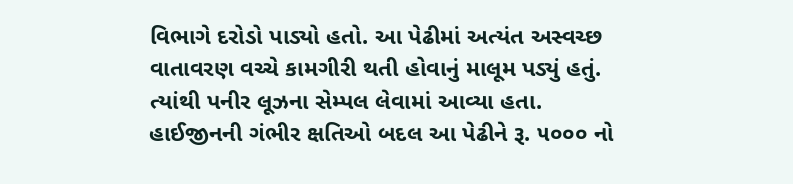વિભાગે દરોડો પાડ્યો હતો. આ પેઢીમાં અત્યંત અસ્વચ્છ વાતાવરણ વચ્ચે કામગીરી થતી હોવાનું માલૂમ પડ્યું હતું. ત્યાંથી પનીર લૂઝના સેમ્પલ લેવામાં આવ્યા હતા. હાઈજીનની ગંભીર ક્ષતિઓ બદલ આ પેઢીને રૂ. ૫૦૦૦ નો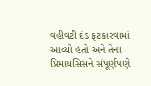વહીવટી દંડ ફટકારવામાં આવ્યો હતો અને તેના પ્રિમાયસિસને સંપૂર્ણપણે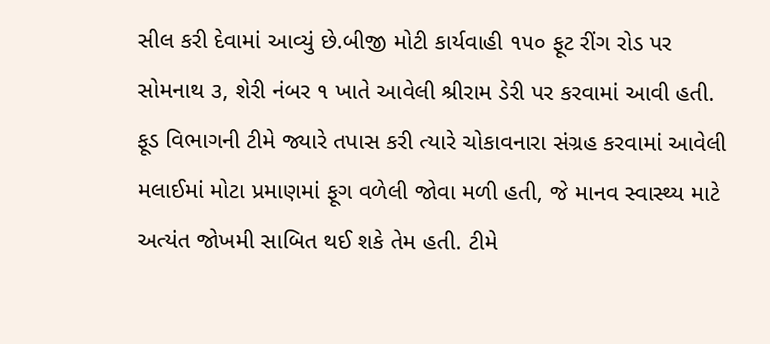સીલ કરી દેવામાં આવ્યું છે.બીજી મોટી કાર્યવાહી ૧૫૦ ફૂટ રીંગ રોડ પર સોમનાથ ૩, શેરી નંબર ૧ ખાતે આવેલી શ્રીરામ ડેરી પર કરવામાં આવી હતી. ફૂડ વિભાગની ટીમે જ્યારે તપાસ કરી ત્યારે ચોકાવનારા સંગ્રહ કરવામાં આવેલી મલાઈમાં મોટા પ્રમાણમાં ફૂગ વળેલી જોવા મળી હતી, જે માનવ સ્વાસ્થ્ય માટે અત્યંત જોખમી સાબિત થઈ શકે તેમ હતી. ટીમે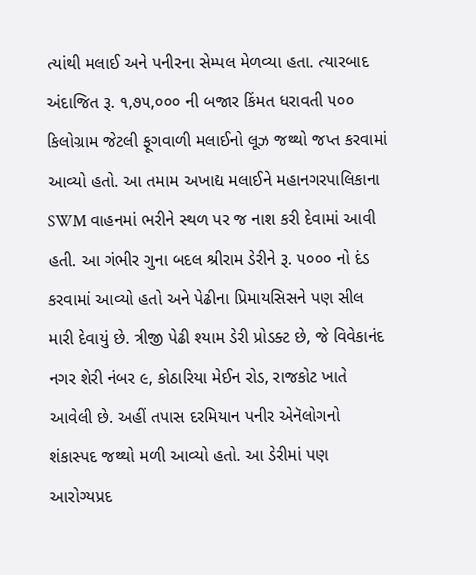ત્યાંથી મલાઈ અને પનીરના સેમ્પલ મેળવ્યા હતા. ત્યારબાદ અંદાજિત રૂ. ૧,૭૫,૦૦૦ ની બજાર કિંમત ધરાવતી ૫૦૦ કિલોગ્રામ જેટલી ફૂગવાળી મલાઈનો લૂઝ જથ્થો જપ્ત કરવામાં આવ્યો હતો. આ તમામ અખાદ્ય મલાઈને મહાનગરપાલિકાના SWM વાહનમાં ભરીને સ્થળ પર જ નાશ કરી દેવામાં આવી હતી. આ ગંભીર ગુના બદલ શ્રીરામ ડેરીને રૂ. ૫૦૦૦ નો દંડ કરવામાં આવ્યો હતો અને પેઢીના પ્રિમાયસિસને પણ સીલ મારી દેવાયું છે. ત્રીજી પેઢી શ્યામ ડેરી પ્રોડક્ટ છે, જે વિવેકાનંદ નગર શેરી નંબર ૯, કોઠારિયા મેઈન રોડ, રાજકોટ ખાતે આવેલી છે. અહીં તપાસ દરમિયાન પનીર એનૅલોગનો શંકાસ્પદ જથ્થો મળી આવ્યો હતો. આ ડેરીમાં પણ આરોગ્યપ્રદ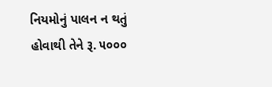નિયમોનું પાલન ન થતું હોવાથી તેને રૂ. ૫૦૦૦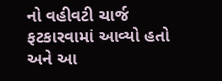નો વહીવટી ચાર્જ ફટકારવામાં આવ્યો હતો અને આ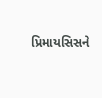પ્રિમાયસિસને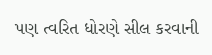પણ ત્વરિત ધોરણે સીલ કરવાની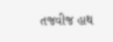તજવીજ હાથ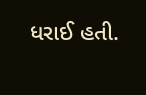ધરાઈ હતી.